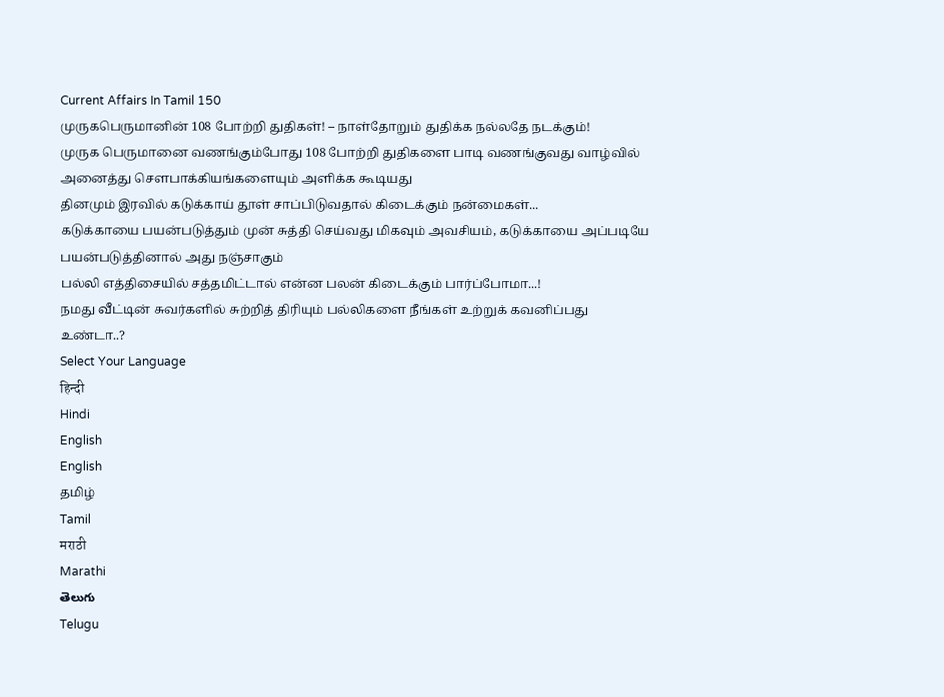Current Affairs In Tamil 150
முருகபெருமானின் 108 போற்றி துதிகள்! – நாள்தோறும் துதிக்க நல்லதே நடக்கும்!
முருக பெருமானை வணங்கும்போது 108 போற்றி துதிகளை பாடி வணங்குவது வாழ்வில் அனைத்து சௌபாக்கியங்களையும் அளிக்க கூடியது
தினமும் இரவில் கடுக்காய் தூள் சாப்பிடுவதால் கிடைக்கும் நன்மைகள்...
கடுக்காயை பயன்படுத்தும் முன் சுத்தி செய்வது மிகவும் அவசியம், கடுக்காயை அப்படியே பயன்படுத்தினால் அது நஞ்சாகும்
பல்லி எத்திசையில் சத்தமிட்டால் என்ன பலன் கிடைக்கும் பார்ப்போமா...!
நமது வீட்டின் சுவர்களில் சுற்றித் திரியும் பல்லிகளை நீங்கள் உற்றுக் கவனிப்பது உண்டா..?
Select Your Language
हिन्दी
Hindi
English
English
தமிழ்
Tamil
मराठी
Marathi
తెలుగు
Telugu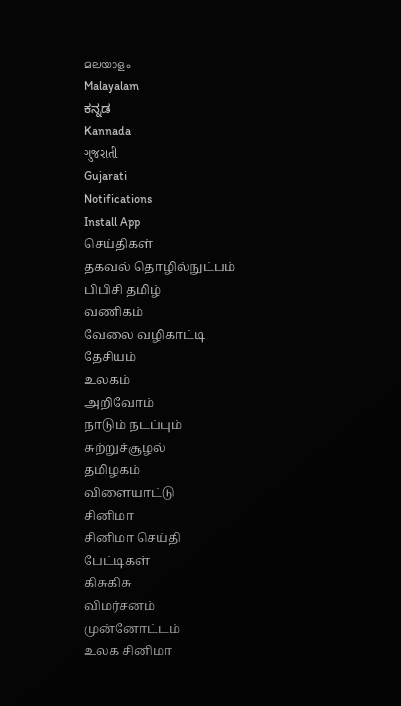മലയാളം
Malayalam
ಕನ್ನಡ
Kannada
ગુજરાતી
Gujarati
Notifications
Install App
செய்திகள்
தகவல் தொழில்நுட்பம்
பிபிசி தமிழ்
வணிகம்
வேலை வழிகாட்டி
தேசியம்
உலகம்
அறிவோம்
நாடும் நடப்பும்
சுற்றுச்சூழல்
தமிழகம்
விளையாட்டு
சினிமா
சினிமா செய்தி
பேட்டிகள்
கிசுகிசு
விமர்சனம்
முன்னோட்டம்
உலக சினிமா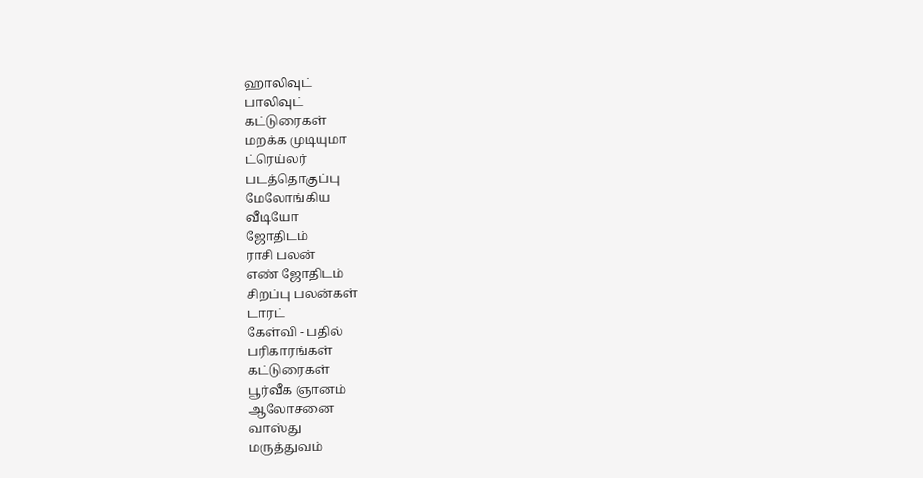ஹாலிவுட்
பாலிவுட்
கட்டுரைகள்
மறக்க முடியுமா
ட்ரெய்லர்
படத்தொகுப்பு
மேலோங்கிய
வீடியோ
ஜோதிடம்
ராசி பலன்
எண் ஜோதிடம்
சிறப்பு பலன்கள்
டாரட்
கேள்வி - பதில்
பரிகாரங்கள்
கட்டுரைகள்
பூர்வீக ஞானம்
ஆலோசனை
வாஸ்து
மருத்துவம்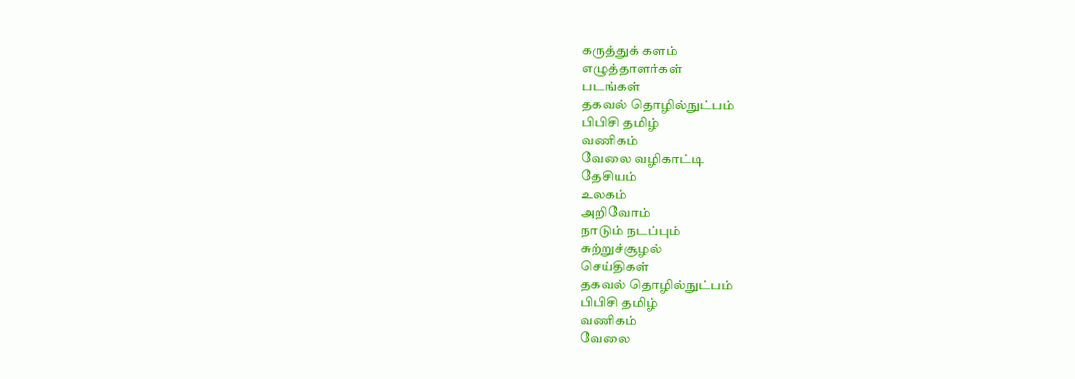கருத்துக் களம்
எழுத்தாளர்கள்
படங்கள்
தகவல் தொழில்நுட்பம்
பிபிசி தமிழ்
வணிகம்
வேலை வழிகாட்டி
தேசியம்
உலகம்
அறிவோம்
நாடும் நடப்பும்
சுற்றுச்சூழல்
செய்திகள்
தகவல் தொழில்நுட்பம்
பிபிசி தமிழ்
வணிகம்
வேலை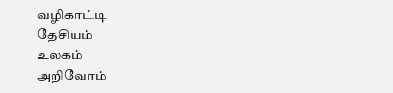வழிகாட்டி
தேசியம்
உலகம்
அறிவோம்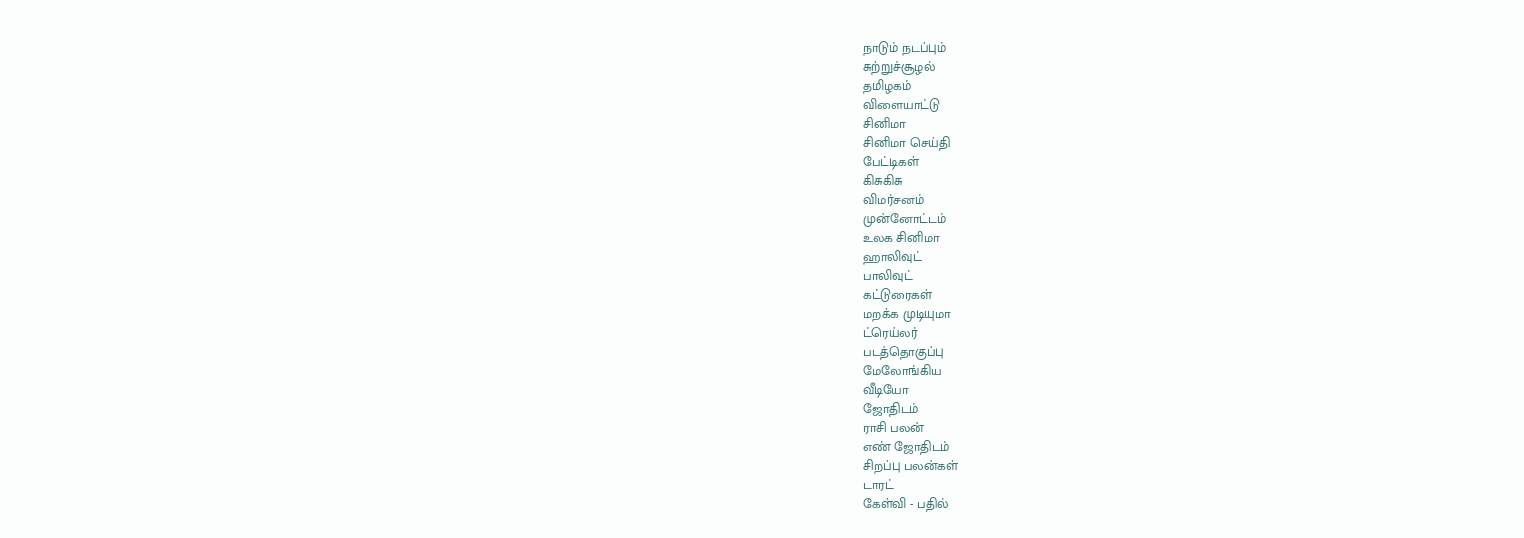நாடும் நடப்பும்
சுற்றுச்சூழல்
தமிழகம்
விளையாட்டு
சினிமா
சினிமா செய்தி
பேட்டிகள்
கிசுகிசு
விமர்சனம்
முன்னோட்டம்
உலக சினிமா
ஹாலிவுட்
பாலிவுட்
கட்டுரைகள்
மறக்க முடியுமா
ட்ரெய்லர்
படத்தொகுப்பு
மேலோங்கிய
வீடியோ
ஜோதிடம்
ராசி பலன்
எண் ஜோதிடம்
சிறப்பு பலன்கள்
டாரட்
கேள்வி - பதில்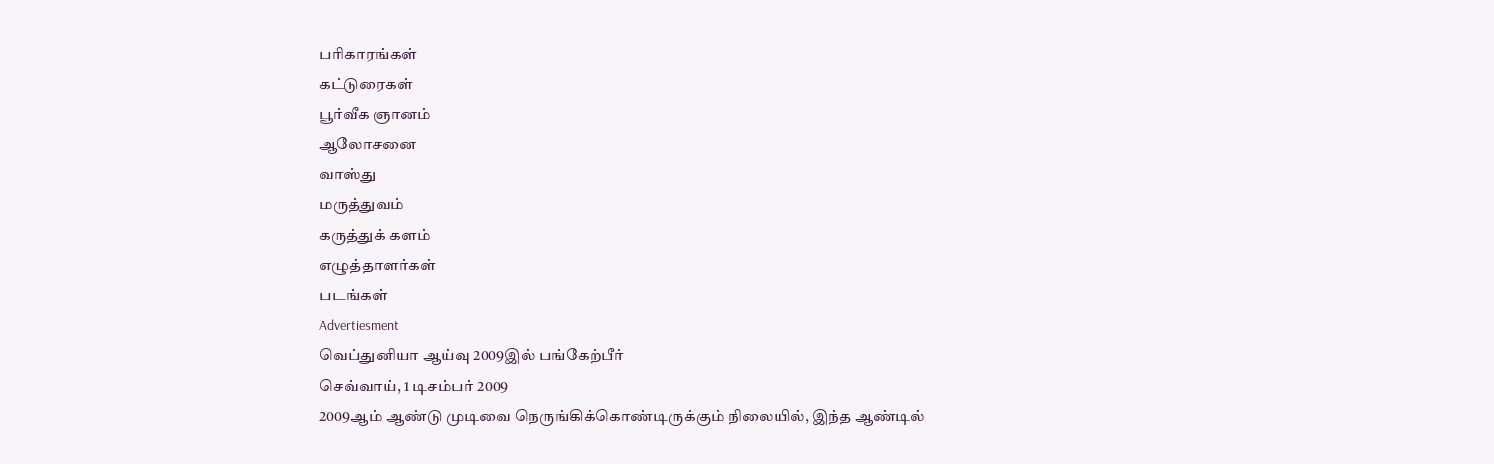பரிகாரங்கள்
கட்டுரைகள்
பூர்வீக ஞானம்
ஆலோசனை
வாஸ்து
மருத்துவம்
கருத்துக் களம்
எழுத்தாளர்கள்
படங்கள்
Advertiesment
வெப்துனியா ஆய்வு 2009இல் பங்கேற்பீர்
செவ்வாய், 1 டிசம்பர் 2009
2009ஆம் ஆண்டு முடிவை நெருங்கிக்கொண்டிருக்கும் நிலையில், இந்த ஆண்டில்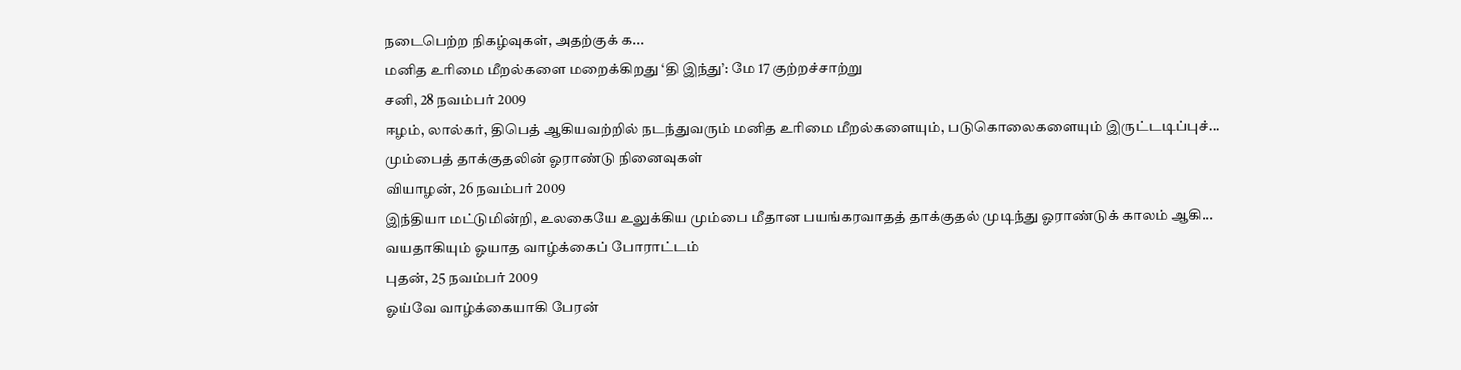நடைபெற்ற நிகழ்வுகள், அதற்குக் க...
மனித உரிமை மீறல்களை மறைக்கிறது ‘தி இந்து’: மே 17 குற்றச்சாற்று
சனி, 28 நவம்பர் 2009
ஈழம், லால்கர், திபெத் ஆகியவற்றில் நடந்துவரும் மனித உரிமை மீறல்களையும், படுகொலைகளையும் இருட்டடிப்புச்...
மும்பைத் தாக்குதலின் ஓராண்டு நினைவுகள்
வியாழன், 26 நவம்பர் 2009
இந்தியா மட்டுமின்றி, உலகையே உலுக்கிய மும்பை மீதான பயங்கரவாதத் தாக்குதல் முடிந்து ஓராண்டுக் காலம் ஆகி...
வயதாகியும் ஓயாத வாழ்க்கைப் போராட்டம்
புதன், 25 நவம்பர் 2009
ஓய்வே வாழ்க்கையாகி பேரன்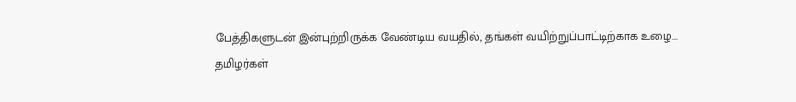பேத்திகளுடன் இன்புற்றிருக்க வேண்டிய வயதில், தங்கள் வயிற்றுப்பாட்டிற்காக உழை...
தமிழர்கள்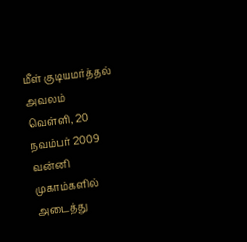மீள் குடியமர்த்தல் அவலம்
வெள்ளி, 20 நவம்பர் 2009
வன்னி முகாம்களில் அடைத்து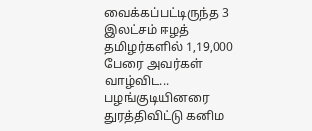வைக்கப்பட்டிருந்த 3 இலட்சம் ஈழத் தமிழர்களில் 1,19,000 பேரை அவர்கள் வாழ்விட...
பழங்குடியினரை துரத்திவிட்டு கனிம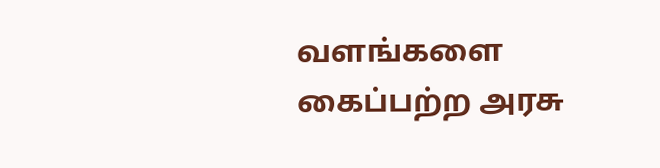வளங்களை கைப்பற்ற அரசு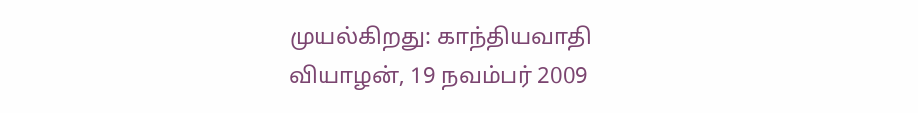முயல்கிறது: காந்தியவாதி
வியாழன், 19 நவம்பர் 2009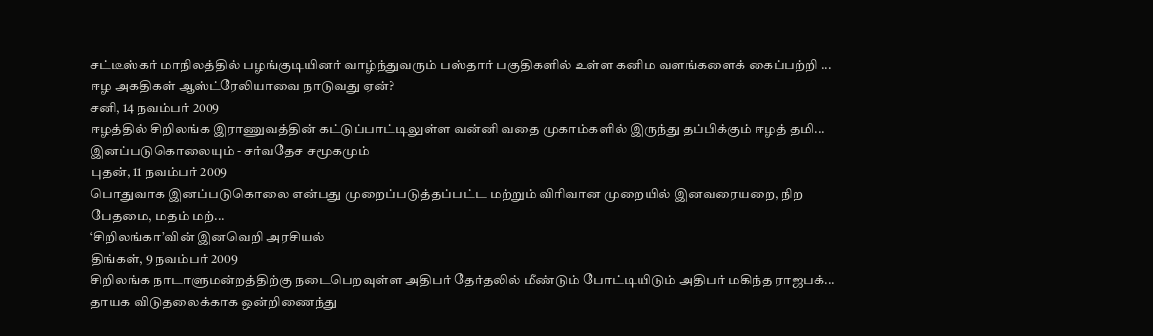சட்டீஸ்கர் மாநிலத்தில் பழங்குடியினர் வாழ்ந்துவரும் பஸ்தார் பகுதிகளில் உள்ள கனிம வளங்களைக் கைப்பற்றி ...
ஈழ அகதிகள் ஆஸ்ட்ரேலியாவை நாடுவது ஏன்?
சனி, 14 நவம்பர் 2009
ஈழத்தில் சிறிலங்க இராணுவத்தின் கட்டுப்பாட்டிலுள்ள வன்னி வதை முகாம்களில் இருந்து தப்பிக்கும் ஈழத் தமி...
இனப்படுகொலையும் - சர்வதேச சமூகமும்
புதன், 11 நவம்பர் 2009
பொதுவாக இனப்படுகொலை என்பது முறைப்படுத்தப்பட்ட மற்றும் விரிவான முறையில் இனவரையறை, நிற பேதமை, மதம் மற்...
‘சிறிலங்கா’வின் இனவெறி அரசியல்
திங்கள், 9 நவம்பர் 2009
சிறிலங்க நாடாளுமன்றத்திற்கு நடைபெறவுள்ள அதிபர் தேர்தலில் மீண்டும் போட்டியிடும் அதிபர் மகிந்த ராஜபக்...
தாயக விடுதலைக்காக ஒன்றிணைந்து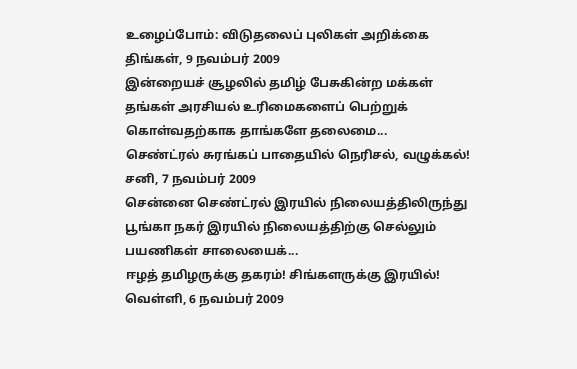உழைப்போம்: விடுதலைப் புலிகள் அறிக்கை
திங்கள், 9 நவம்பர் 2009
இன்றையச் சூழலில் தமிழ் பேசுகின்ற மக்கள் தங்கள் அரசியல் உரிமைகளைப் பெற்றுக் கொள்வதற்காக தாங்களே தலைமை...
செண்ட்ரல் சுரங்கப் பாதையில் நெரிசல், வழுக்கல்!
சனி, 7 நவம்பர் 2009
சென்னை செண்ட்ரல் இரயில் நிலையத்திலிருந்து பூங்கா நகர் இரயில் நிலையத்திற்கு செல்லும் பயணிகள் சாலையைக்...
ஈழத் தமிழருக்கு தகரம்! சிங்களருக்கு இரயில்!
வெள்ளி, 6 நவம்பர் 2009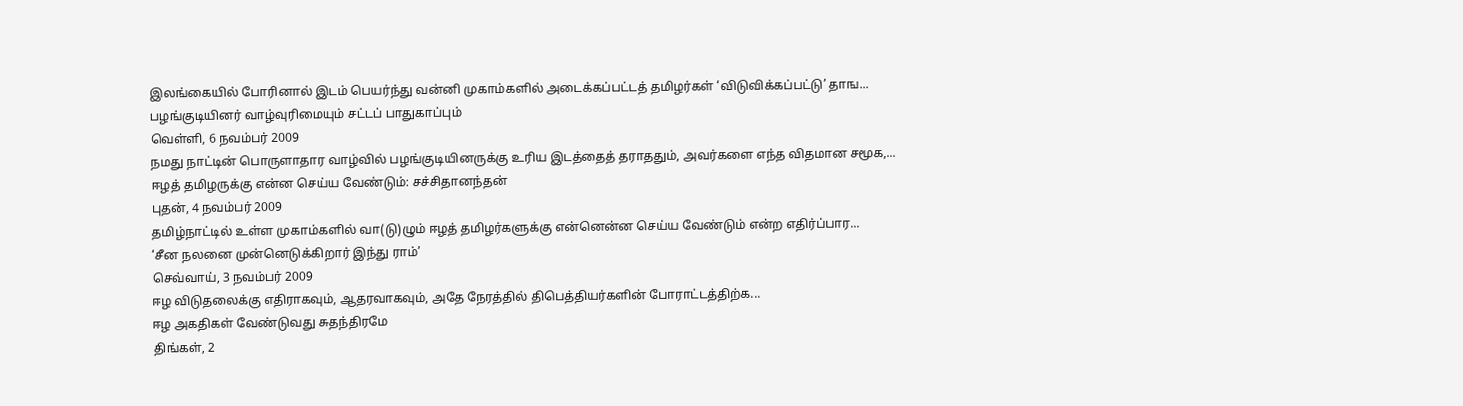இலங்கையில் போரினால் இடம் பெயர்ந்து வன்னி முகாம்களில் அடைக்கப்பட்டத் தமிழர்கள் ‘விடுவிக்கப்பட்டு’ தாங...
பழங்குடியினர் வாழ்வுரிமையும் சட்டப் பாதுகாப்பும்
வெள்ளி, 6 நவம்பர் 2009
நமது நாட்டின் பொருளாதார வாழ்வில் பழங்குடியினருக்கு உரிய இடத்தைத் தராததும், அவர்களை எந்த விதமான சமூக,...
ஈழத் தமிழருக்கு என்ன செய்ய வேண்டும்: சச்சிதானந்தன்
புதன், 4 நவம்பர் 2009
தமிழ்நாட்டில் உள்ள முகாம்களில் வா(டு)ழும் ஈழத் தமிழர்களுக்கு என்னென்ன செய்ய வேண்டும் என்ற எதிர்ப்பார...
‘சீன நலனை முன்னெடுக்கிறார் இந்து ராம்’
செவ்வாய், 3 நவம்பர் 2009
ஈழ விடுதலைக்கு எதிராகவும், ஆதரவாகவும், அதே நேரத்தில் திபெத்தியர்களின் போராட்டத்திற்க...
ஈழ அகதிகள் வேண்டுவது சுதந்திரமே
திங்கள், 2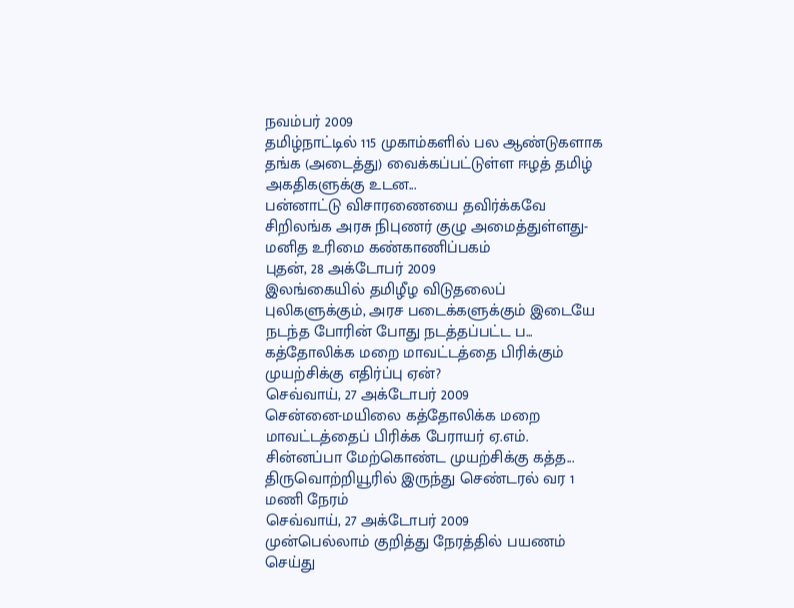நவம்பர் 2009
தமிழ்நாட்டில் 115 முகாம்களில் பல ஆண்டுகளாக தங்க (அடைத்து) வைக்கப்பட்டுள்ள ஈழத் தமிழ் அகதிகளுக்கு உடன...
பன்னாட்டு விசாரணையை தவிர்க்கவே சிறிலங்க அரசு நிபுணர் குழு அமைத்துள்ளது- மனித உரிமை கண்காணிப்பகம்
புதன், 28 அக்டோபர் 2009
இலங்கையில் தமிழீழ விடுதலைப் புலிகளுக்கும், அரச படைக்களுக்கும் இடையே நடந்த போரின் போது நடத்தப்பட்ட ப...
கத்தோலிக்க மறை மாவட்டத்தை பிரிக்கும் முயற்சிக்கு எதிர்ப்பு ஏன்?
செவ்வாய், 27 அக்டோபர் 2009
சென்னை-மயிலை கத்தோலிக்க மறை மாவட்டத்தைப் பிரிக்க பேராயர் ஏ.எம். சின்னப்பா மேற்கொண்ட முயற்சிக்கு கத்த...
திருவொற்றியூரில் இருந்து செண்டரல் வர 1 மணி நேரம்
செவ்வாய், 27 அக்டோபர் 2009
முன்பெல்லாம் குறித்து நேரத்தில் பயணம் செய்து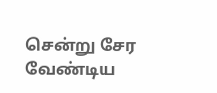சென்று சேர வேண்டிய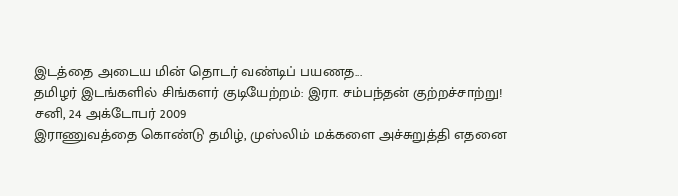இடத்தை அடைய மின் தொடர் வண்டிப் பயணத...
தமிழர் இடங்களில் சிங்களர் குடியேற்றம்: இரா. சம்பந்தன் குற்றச்சாற்று!
சனி, 24 அக்டோபர் 2009
இராணுவத்தை கொண்டு தமிழ், முஸ்லிம் மக்களை அச்சுறுத்தி எதனை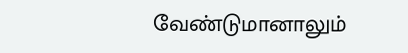வேண்டுமானாலும்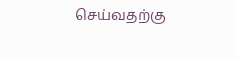செய்வதற்கு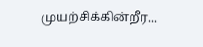முயற்சிக்கின்றீர...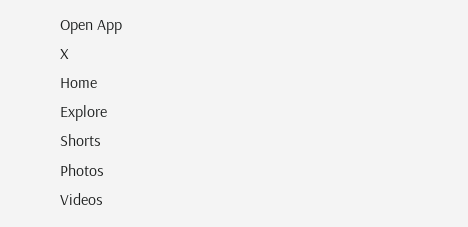Open App
X
Home
Explore
Shorts
Photos
Videos